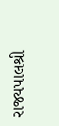રાજ્યપાલશ્રી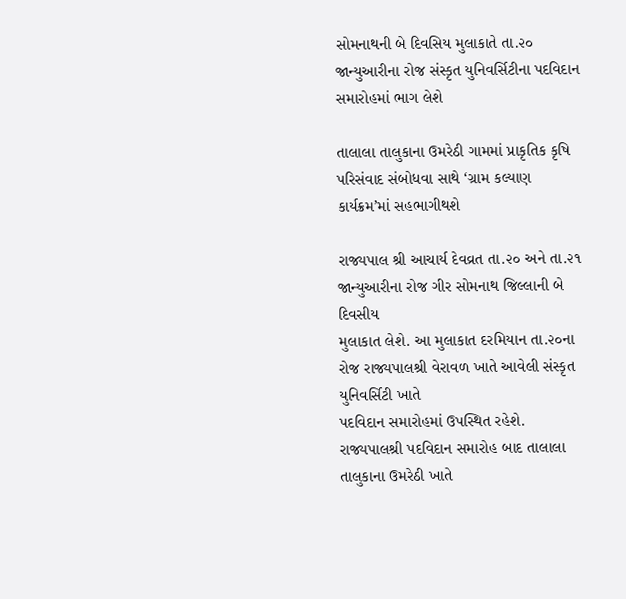સોમનાથની બે દિવસિય મુલાકાતે તા.૨૦ જાન્યુઆરીના રોજ સંસ્કૃત યુનિવર્સિટીના પદવિદાન સમારોહમાં ભાગ લેશે

તાલાલા તાલુકાના ઉમરેઠી ગામમાં પ્રાકૃતિક કૃષિ પરિસંવાદ સંબોધવા સાથે ‘ગ્રામ કલ્યાણ કાર્યક્રમ’માં સહભાગીથશે

રાજ્યપાલ શ્રી આચાર્ય દેવવ્રત તા.૨૦ અને તા.૨૧ જાન્યુઆરીના રોજ ગીર સોમનાથ જિલ્લાની બે દિવસીય
મુલાકાત લેશે. આ મુલાકાત દરમિયાન તા.૨૦ના રોજ રાજ્યપાલશ્રી વેરાવળ ખાતે આવેલી સંસ્કૃત યુનિવર્સિટી ખાતે
પદવિદાન સમારોહમાં ઉપસ્થિત રહેશે.
રાજ્યપાલશ્રી પદવિદાન સમારોહ બાદ તાલાલા તાલુકાના ઉમરેઠી ખાતે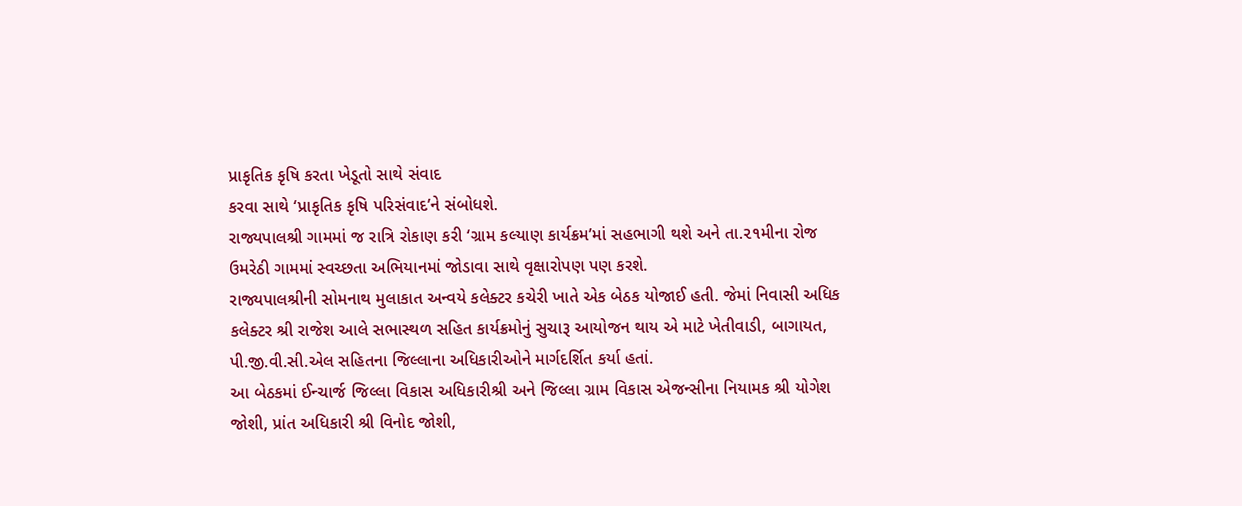પ્રાકૃતિક કૃષિ કરતા ખેડૂતો સાથે સંવાદ
કરવા સાથે ‘પ્રાકૃતિક કૃષિ પરિસંવાદ’ને સંબોધશે.
રાજ્યપાલશ્રી ગામમાં જ રાત્રિ રોકાણ કરી ‘ગ્રામ કલ્યાણ કાર્યક્રમ’માં સહભાગી થશે અને તા.૨૧મીના રોજ
ઉમરેઠી ગામમાં સ્વચ્છતા અભિયાનમાં જોડાવા સાથે વૃક્ષારોપણ પણ કરશે.
રાજ્યપાલશ્રીની સોમનાથ મુલાકાત અન્વયે કલેક્ટર કચેરી ખાતે એક બેઠક યોજાઈ હતી. જેમાં નિવાસી અધિક
કલેક્ટર શ્રી રાજેશ આલે સભાસ્થળ સહિત કાર્યક્રમોનું સુચારૂ આયોજન થાય એ માટે ખેતીવાડી, બાગાયત,
પી.જી.વી.સી.એલ સહિતના જિલ્લાના અધિકારીઓને માર્ગદર્શિત કર્યા હતાં.
આ બેઠકમાં ઈન્ચાર્જ જિલ્લા વિકાસ અધિકારીશ્રી અને જિલ્લા ગ્રામ વિકાસ એજન્સીના નિયામક શ્રી યોગેશ
જોશી, પ્રાંત અધિકારી શ્રી વિનોદ જોશી,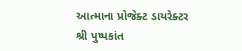આત્માના પ્રોજેક્ટ ડાયરેક્ટર શ્રી પુષ્પકાંત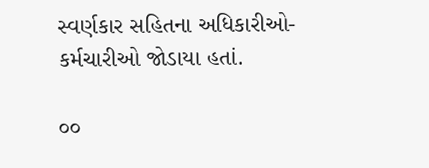સ્વર્ણકાર સહિતના અધિકારીઓ-
કર્મચારીઓ જોડાયા હતાં.

૦૦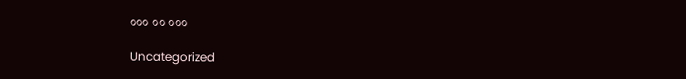૦૦૦ ૦૦ ૦૦૦

Uncategorized